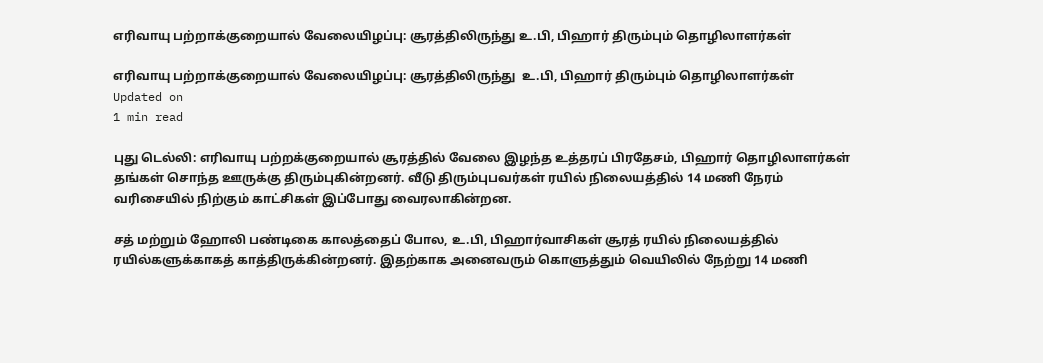எரிவாயு பற்றாக்குறையால் வேலையிழப்பு: சூரத்திலிருந்து உ.பி, பிஹார் திரும்பும் தொழிலாளர்கள்

எரிவாயு பற்றாக்குறையால் வேலையிழப்பு: சூரத்திலிருந்து  உ.பி, பிஹார் திரும்பும் தொழிலாளர்கள்
Updated on
1 min read

புது டெல்லி: எரிவாயு பற்றக்குறையால் சூரத்தில் வேலை இழந்த உத்தரப் பிரதேசம், பிஹார் தொழிலாளர்கள் தங்கள் சொந்த ஊருக்கு திரும்புகின்றனர். வீடு திரும்புபவர்கள் ரயில் நிலையத்தில் 14 மணி நேரம் வரிசையில் நிற்கும் காட்சிகள் இப்போது வைரலாகின்றன.

சத் மற்றும் ஹோலி பண்டிகை காலத்தைப் போல, உ.பி, பிஹார்வாசிகள் சூரத் ரயில் நிலையத்தில் ரயில்களுக்காகத் காத்திருக்கின்றனர். இதற்காக அனைவரும் கொளுத்தும் வெயிலில் நேற்று 14 மணி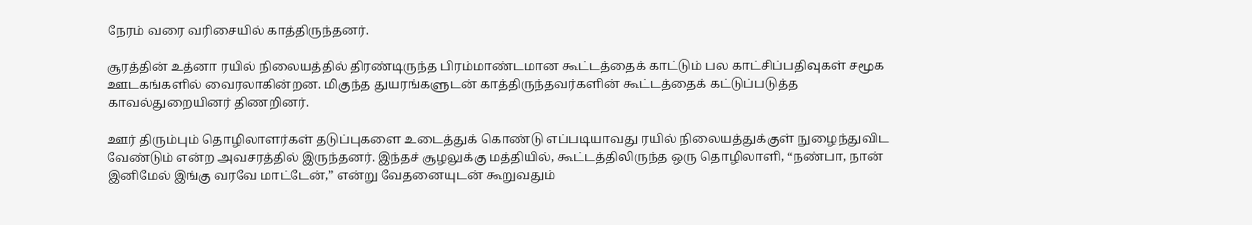நேரம் வரை வரிசையில் காத்திருந்தனர்.

சூரத்தின் உத்னா ரயில் நிலையத்தில் திரண்டிருந்த பிரம்மாண்டமான கூட்டத்தைக் காட்டும் பல காட்சிப்பதிவுகள் சமூக ஊடகங்களில் வைரலாகின்றன. மிகுந்த துயரங்களுடன் காத்திருந்தவர்களின் கூட்டத்தைக் கட்டுப்படுத்த காவல்துறையினர் திணறினர்.

ஊர் திரும்பும் தொழிலாளர்கள் தடுப்புகளை உடைத்துக் கொண்டு எப்படியாவது ரயில் நிலையத்துக்குள் நுழைந்துவிட வேண்டும் என்ற அவசரத்தில் இருந்தனர். இந்தச் சூழலுக்கு மத்தியில், கூட்டத்திலிருந்த ஒரு தொழிலாளி, “நண்பா, நான் இனிமேல் இங்கு வரவே மாட்டேன்,” என்று வேதனையுடன் கூறுவதும்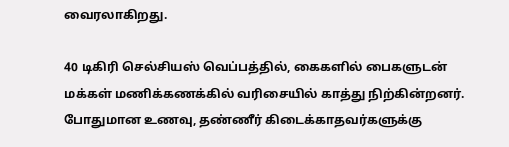வைரலாகிறது.

40 டிகிரி செல்சியஸ் வெப்பத்தில், கைகளில் பைகளுடன் மக்கள் மணிக்கணக்கில் வரிசையில் காத்து நிற்கின்றனர். போதுமான உணவு, தண்ணீர் கிடைக்காதவர்களுக்கு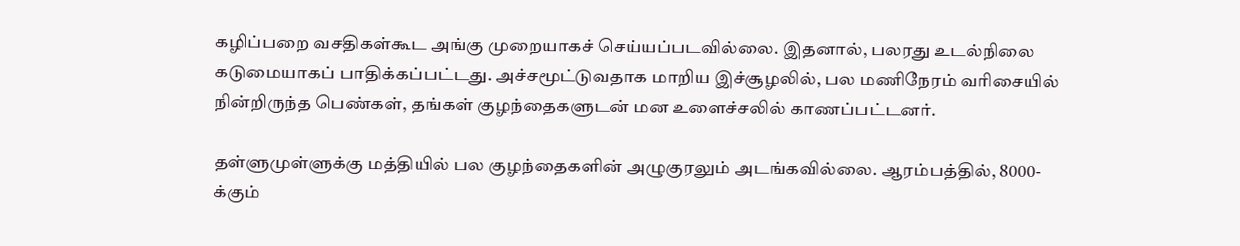கழிப்பறை வசதிகள்கூட அங்கு முறையாகச் செய்யப்படவில்லை. இதனால், பலரது உடல்நிலை கடுமையாகப் பாதிக்கப்பட்டது. அச்சமூட்டுவதாக மாறிய இச்சூழலில், பல மணிநேரம் வரிசையில் நின்றிருந்த பெண்கள், தங்கள் குழந்தைகளுடன் மன உளைச்சலில் காணப்பட்டனர்.

தள்ளுமுள்ளுக்கு மத்தியில் பல குழந்தைகளின் அழுகுரலும் அடங்கவில்லை. ஆரம்பத்தில், 8000-க்கும்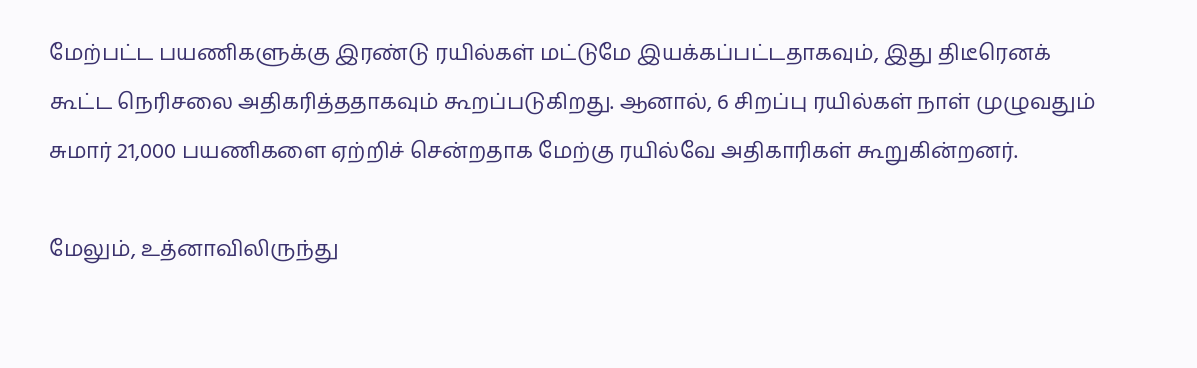மேற்பட்ட பயணிகளுக்கு இரண்டு ரயில்கள் மட்டுமே இயக்கப்பட்டதாகவும், இது திடீரெனக் கூட்ட நெரிசலை அதிகரித்ததாகவும் கூறப்படுகிறது. ஆனால், 6 சிறப்பு ரயில்கள் நாள் முழுவதும் சுமார் 21,000 பயணிகளை ஏற்றிச் சென்றதாக மேற்கு ரயில்வே அதிகாரிகள் கூறுகின்றனர்.

மேலும், உத்னாவிலிருந்து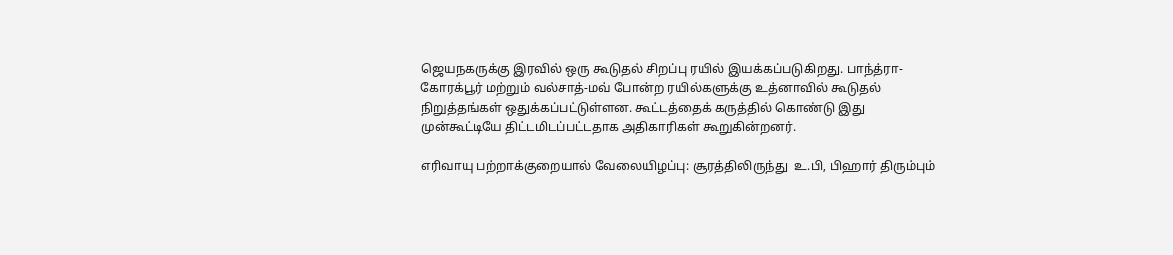ஜெயநகருக்கு இரவில் ஒரு கூடுதல் சிறப்பு ரயில் இயக்கப்படுகிறது. பாந்த்ரா-கோரக்பூர் மற்றும் வல்சாத்-மவ் போன்ற ரயில்களுக்கு உத்னாவில் கூடுதல் நிறுத்தங்கள் ஒதுக்கப்பட்டுள்ளன. கூட்டத்தைக் கருத்தில் கொண்டு இது முன்கூட்டியே திட்டமிடப்பட்டதாக அதிகாரிகள் கூறுகின்றனர்.

எரிவாயு பற்றாக்குறையால் வேலையிழப்பு: சூரத்திலிருந்து  உ.பி, பிஹார் திரும்பும்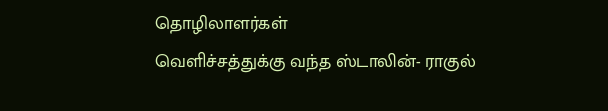தொழிலாளர்கள்
வெளிச்சத்துக்கு வந்த ஸ்டாலின்- ராகுல்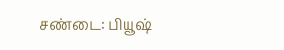சண்டை: பியூஷ்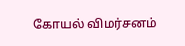கோயல் விமர்சனம்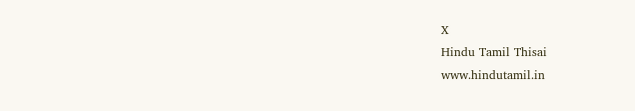X
Hindu Tamil Thisai
www.hindutamil.in